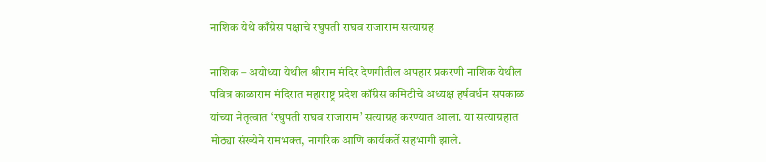नाशिक येथे काँग्रेस पक्षाचे रघुपती राघव राजाराम सत्याग्रह

नाशिक – अयोध्या येथील श्रीराम मंदिर देणगीतील अपहार प्रकरणी नाशिक येथील पवित्र काळाराम मंदिरात महाराष्ट्र प्रदेश कॉंग्रेस कमिटीचे अध्यक्ष हर्षवर्धन सपकाळ यांच्या नेतृत्वात ‘रघुपती राघव राजाराम’ सत्याग्रह करण्यात आला. या सत्याग्रहात मोठ्या संख्येने रामभक्त, नागरिक आणि कार्यकर्ते सहभागी झाले.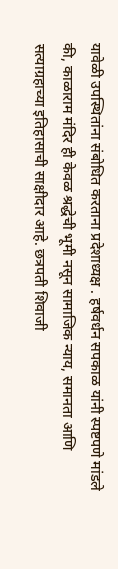यावेळी उपस्थितांना संबोधित करताना प्रदेशाध्यक्ष . हर्षवर्धन सपकाळ यांनी स्पष्टपणे मांडले की, काळाराम मंदिर ही केवळ श्रद्धेची भूमी नसून सामाजिक न्याय, समानता आणि सत्याग्रहाच्या इतिहासाची साक्षीदार आहे. छत्रपती शिवाजी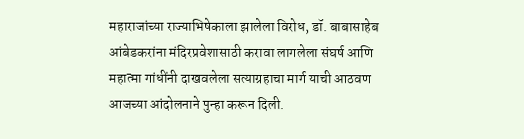महाराजांच्या राज्याभिषेकाला झालेला विरोध, डॉ. बाबासाहेब आंबेडकरांना मंदिरप्रवेशासाठी करावा लागलेला संघर्ष आणि महात्मा गांधींनी दाखवलेला सत्याग्रहाचा मार्ग याची आठवण आजच्या आंदोलनाने पुन्हा करून दिली.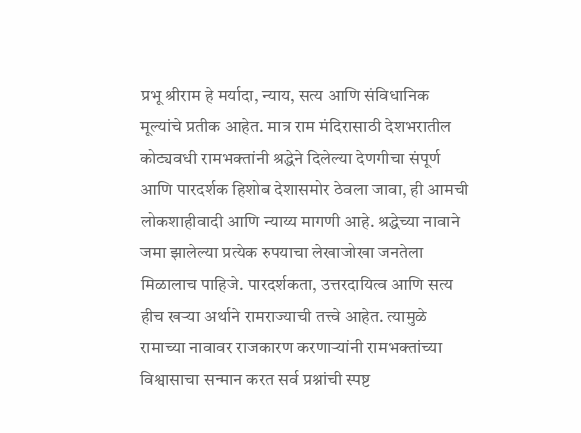प्रभू श्रीराम हे मर्यादा, न्याय, सत्य आणि संविधानिक मूल्यांचे प्रतीक आहेत. मात्र राम मंदिरासाठी देशभरातील कोट्यवधी रामभक्तांनी श्रद्धेने दिलेल्या देणगीचा संपूर्ण आणि पारदर्शक हिशोब देशासमोर ठेवला जावा, ही आमची लोकशाहीवादी आणि न्याय्य मागणी आहे. श्रद्धेच्या नावाने जमा झालेल्या प्रत्येक रुपयाचा लेखाजोखा जनतेला मिळालाच पाहिजे. पारदर्शकता, उत्तरदायित्व आणि सत्य हीच खऱ्या अर्थाने रामराज्याची तत्त्वे आहेत. त्यामुळे रामाच्या नावावर राजकारण करणाऱ्यांनी रामभक्तांच्या विश्वासाचा सन्मान करत सर्व प्रश्नांची स्पष्ट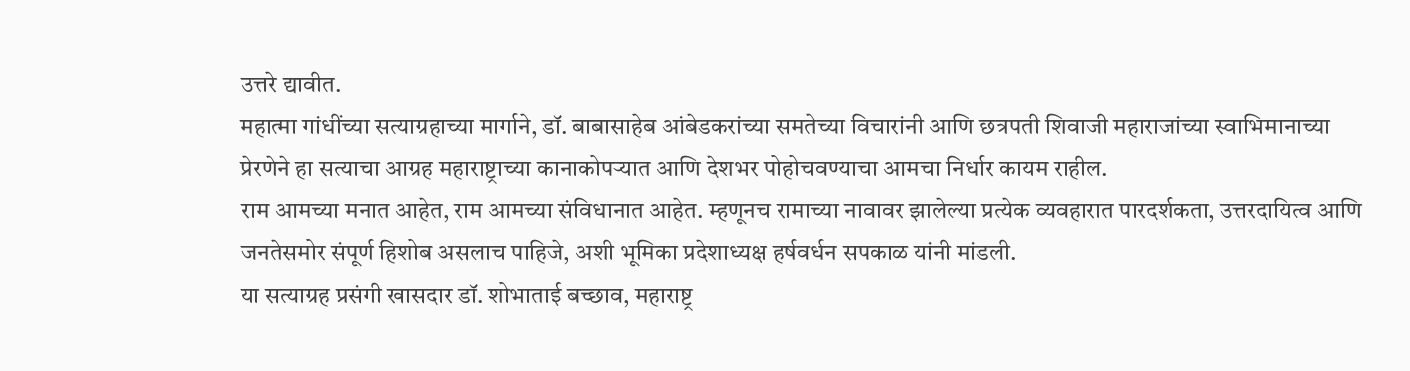उत्तरे द्यावीत.
महात्मा गांधींच्या सत्याग्रहाच्या मार्गाने, डॉ. बाबासाहेब आंबेडकरांच्या समतेच्या विचारांनी आणि छत्रपती शिवाजी महाराजांच्या स्वाभिमानाच्या प्रेरणेने हा सत्याचा आग्रह महाराष्ट्राच्या कानाकोपऱ्यात आणि देशभर पोहोचवण्याचा आमचा निर्धार कायम राहील.
राम आमच्या मनात आहेत, राम आमच्या संविधानात आहेत. म्हणूनच रामाच्या नावावर झालेल्या प्रत्येक व्यवहारात पारदर्शकता, उत्तरदायित्व आणि जनतेसमोर संपूर्ण हिशोब असलाच पाहिजे, अशी भूमिका प्रदेशाध्यक्ष हर्षवर्धन सपकाळ यांनी मांडली.
या सत्याग्रह प्रसंगी खासदार डॉ. शोभाताई बच्छाव, महाराष्ट्र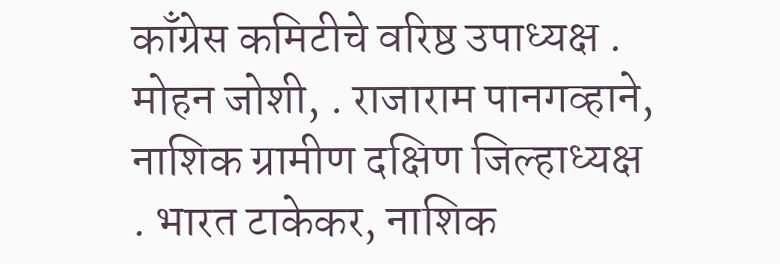काँग्रेस कमिटीचे वरिष्ठ उपाध्यक्ष . मोहन जोशी, . राजाराम पानगव्हाने, नाशिक ग्रामीण दक्षिण जिल्हाध्यक्ष . भारत टाकेकर, नाशिक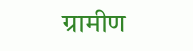ग्रामीण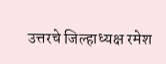उत्तरचे जिल्हाध्यक्ष रमेश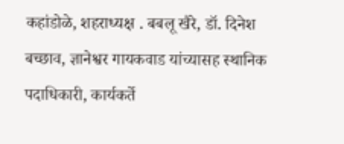कहांडोळे, शहराध्यक्ष . बबलू खैरे, डॉ. दिनेश बच्छाव, ज्ञानेश्वर गायकवाड यांच्यासह स्थानिक पदाधिकारी, कार्यकर्ते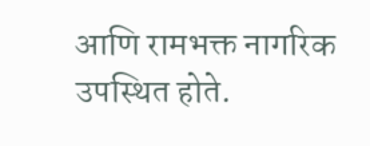आणि रामभक्त नागरिक उपस्थित होते.